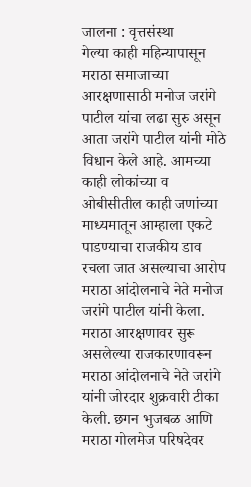जालना : वृत्तसंस्था
गेल्या काही महिन्यापासून मराठा समाजाच्या आरक्षणासाठी मनोज जरांगे पाटील यांचा लढा सुरु असून आता जरांगे पाटील यांनी मोठे विधान केले आहे. आमच्या काही लोकांच्या व ओबीसीतील काही जणांच्या माध्यमातून आम्हाला एकटे पाडण्याचा राजकीय डाव रचला जात असल्याचा आरोप मराठा आंदोलनाचे नेते मनोज जरांगे पाटील यांनी केला.
मराठा आरक्षणावर सुरू असलेल्या राजकारणावरून मराठा आंदोलनाचे नेते जरांगे यांनी जोरदार शुक्रवारी टीका केली. छगन भुजबळ आणि मराठा गोलमेज परिषदेवर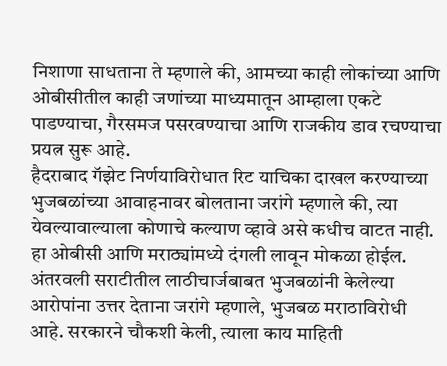निशाणा साधताना ते म्हणाले की, आमच्या काही लोकांच्या आणि ओबीसीतील काही जणांच्या माध्यमातून आम्हाला एकटे पाडण्याचा, गैरसमज पसरवण्याचा आणि राजकीय डाव रचण्याचा प्रयत्न सुरू आहे.
हैदराबाद गॅझेट निर्णयाविरोधात रिट याचिका दाखल करण्याच्या भुजबळांच्या आवाहनावर बोलताना जरांगे म्हणाले की, त्या येवल्यावाल्याला कोणाचे कल्याण व्हावे असे कधीच वाटत नाही. हा ओबीसी आणि मराठ्यांमध्ये दंगली लावून मोकळा होईल. अंतरवली सराटीतील लाठीचार्जबाबत भुजबळांनी केलेल्या आरोपांना उत्तर देताना जरांगे म्हणाले, भुजबळ मराठाविरोधी आहे. सरकारने चौकशी केली, त्याला काय माहिती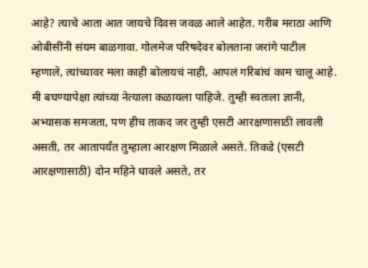आहे? त्याचे आता आत जायचे दिवस जवळ आले आहेत. गरीब मराठा आणि ओबीसींनी संयम बाळगावा. गोलमेज परिषदेवर बोलताना जरांगे पाटील म्हणाले, त्यांच्यावर मला काही बोलायचं नाही, आपलं गरिबांचं काम चालू आहे.
मी बघण्यापेक्षा त्यांच्या नेत्याला कळायला पाहिजे. तुम्ही स्वतःला ज्ञानी, अभ्यासक समजता, पण हीच ताकद जर तुम्ही एसटी आरक्षणासाठी लावली असती, तर आतापर्यंत तुम्हाला आरक्षण मिळाले असते. तिकडे (एसटी आरक्षणासाठी) दोन महिने धावले असते, तर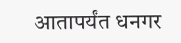आतापर्यंत धनगर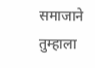समाजाने तुम्हाला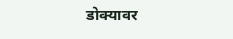डोक्यावर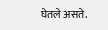घेतले असते.